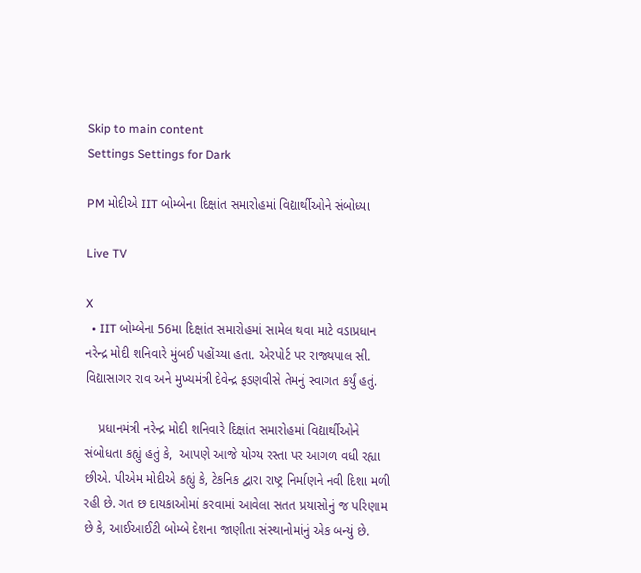Skip to main content
Settings Settings for Dark

PM મોદીએ IIT બોમ્બેના દિક્ષાંત સમારોહમાં વિદ્યાર્થીઓને સંબોધ્યા

Live TV

X
  • IIT બોમ્બેના 56મા દિક્ષાંત સમારોહમાં સામેલ થવા માટે વડાપ્રધાન નરેન્દ્ર મોદી શનિવારે મુંબઈ પહોંચ્યા હતા. એરપોર્ટ પર રાજ્યપાલ સી. વિદ્યાસાગર રાવ અને મુખ્યમંત્રી દેવેન્દ્ર ફડણવીસે તેમનું સ્વાગત કર્યું હતું.

    પ્રધાનમંત્રી નરેન્દ્ર મોદી શનિવારે દિક્ષાંત સમારોહમાં વિદ્યાર્થીઓને સંબોધતા કહ્યું હતું કે,  આપણે આજે યોગ્ય રસ્તા પર આગળ વધી રહ્યા છીએ. પીએમ મોદીએ કહ્યું કે, ટેકનિક દ્વારા રાષ્ટ્ર નિર્માણને નવી દિશા મળી રહી છે. ગત છ દાયકાઓમાં કરવામાં આવેલા સતત પ્રયાસોનું જ પરિણામ છે કે, આઈઆઈટી બોમ્બે દેશના જાણીતા સંસ્થાનોમાંનું એક બન્યું છે.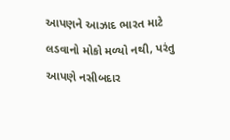આપણને આઝાદ ભારત માટે લડવાનો મોકો મળ્યો નથી, પરંતુ આપણે નસીબદાર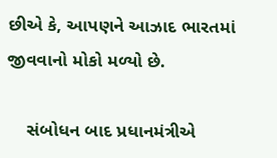છીએ કે, આપણને આઝાદ ભારતમાં જીવવાનો મોકો મળ્યો છે.

    સંબોધન બાદ પ્રધાનમંત્રીએ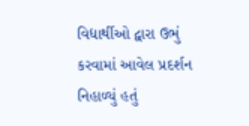વિદ્યાર્થીઓ દ્વારા ઉભું કરવામાં આવેલ પ્રદર્શન નિહાળ્યું હતું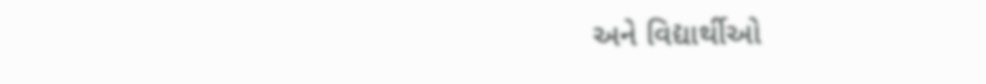અને વિદ્યાર્થીઓ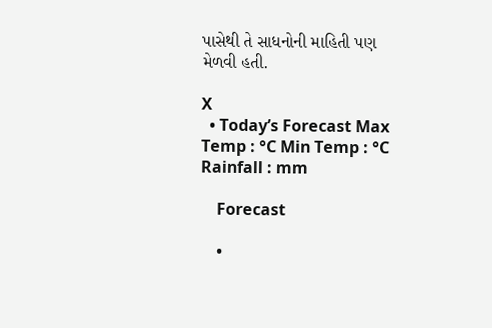પાસેથી તે સાધનોની માહિતી પણ મેળવી હતી.

X
  • Today’s Forecast Max Temp : °C Min Temp : °C Rainfall : mm

    Forecast

    •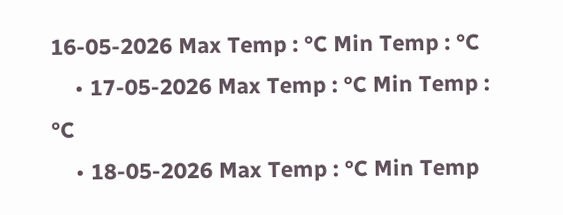16-05-2026 Max Temp : °C Min Temp : °C
    • 17-05-2026 Max Temp : °C Min Temp : °C
    • 18-05-2026 Max Temp : °C Min Temp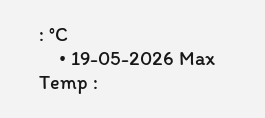: °C
    • 19-05-2026 Max Temp :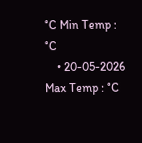°C Min Temp : °C
    • 20-05-2026 Max Temp : °C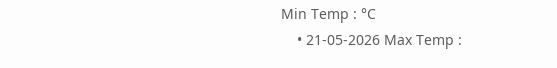Min Temp : °C
    • 21-05-2026 Max Temp :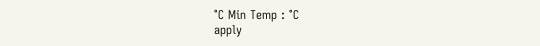°C Min Temp : °C
apply